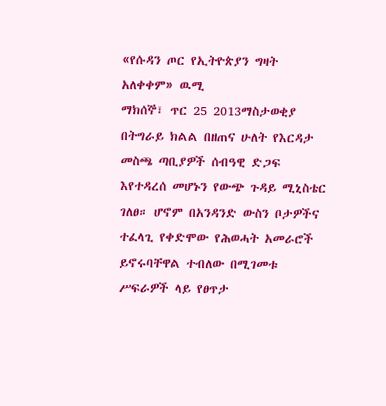«የሱዳን ጦር የኢትዮጵያን ግዛት አለቀቀም» ዉሚ
ማክሰኞ፣ ጥር 25 2013ማስታወቂያ
በትግራይ ክልል በዘጠና ሁለት የእርዳታ መስጫ ጣቢያዎች ሰብዓዊ ድጋፍ እየተዳረሰ መሆኑን የውጭ ጉዳይ ሚኒስቴር ገለፀ። ሆኖም በአንዳንድ ውስን ቦታዎችና ተፈላጊ የቀድሞው የሕወሓት አመራሮች ይኖሩባቸዋል ተብለው በሚገመቱ ሥፍራዎች ላይ የፀጥታ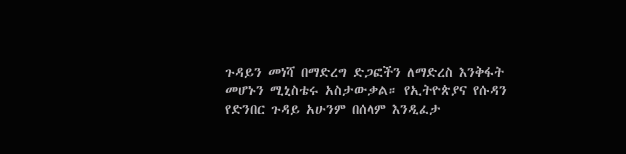ጉዳይን መነሻ በማድረግ ድጋፎችን ለማድረስ እንቅፋት መሆኑን ሚኒስቴሩ አስታውቃል። የኢትዮጵያና የሱዳን የድንበር ጉዳይ አሁንም በሰላም እንዲፈታ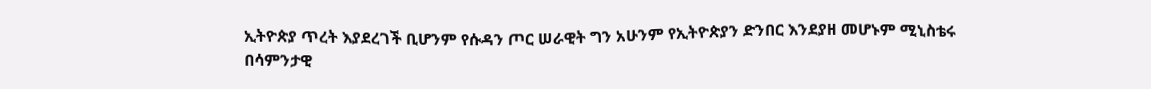ኢትዮጵያ ጥረት እያደረገች ቢሆንም የሱዳን ጦር ሠራዊት ግን አሁንም የኢትዮጵያን ድንበር እንደያዘ መሆኑም ሚኒስቴሩ በሳምንታዊ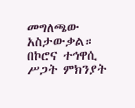መግለጫው አስታውቃል። በኮሮና ተኅዋሲ ሥጋት ምክንያት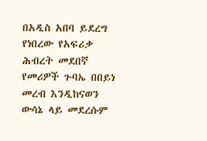በአዲስ አበባ ይደረግ የነበረው የአፍሪቃ ሕብረት መደበኛ የመሪዎች ጉባኤ በበይነ መረብ እንዲከናወን ውሳኔ ላይ መደረሱም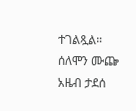ተገልጿል።
ሰለሞን ሙጬ
አዜብ ታደሰ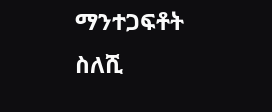ማንተጋፍቶት ስለሺ